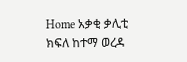Home አቃቂ ቃሊቲ ክፍለ ከተማ ወረዳ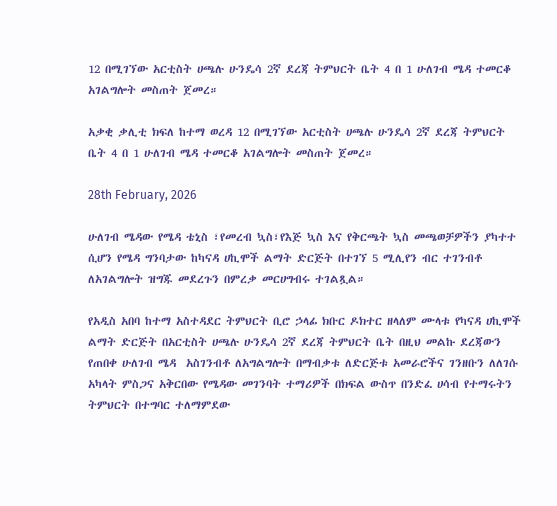12 በሚገኘው አርቲስት ሀጫሉ ሁንዴሳ 2ኛ ደረጃ ትምህርት ቤት 4 በ 1 ሁለገብ ሜዳ ተመርቆ አገልግሎት መስጠት ጀመረ።

አቃቂ ቃሊቲ ክፍለ ከተማ ወረዳ 12 በሚገኘው አርቲስት ሀጫሉ ሁንዴሳ 2ኛ ደረጃ ትምህርት ቤት 4 በ 1 ሁለገብ ሜዳ ተመርቆ አገልግሎት መስጠት ጀመረ።

28th February, 2026

ሁለገብ ሜዳው የሜዳ ቴኒስ ፣የመረብ ኳስ፣የእጅ ኳስ እና የቅርጫት ኳስ መጫወቻዎችን ያካተተ ሲሆን የሜዳ ግንባታው ከካናዳ ሀኪሞች ልማት ድርጅት በተገኘ 5 ሚሊየን ብር ተገንብቶ ለአገልግሎት ዝግጁ መደረጉን በምረቃ መርሀግብሩ ተገልጿል።

የአዲስ አበባ ከተማ አስተዳደር ትምህርት ቢሮ ኃላፊ ክቡር ዶክተር ዘላለም ሙላቱ የካናዳ ሀኪሞች ልማት ድርጅት በአርቲስት ሀጫሉ ሁንዴሳ 2ኛ ደረጃ ትምህርት ቤት በዚህ መልኩ ደረጃውን የጠበቀ ሁለገብ ሜዳ  አስገንብቶ ለአግልግሎት በማብቃቱ ለድርጅቱ አመራሮችና ገንዘቡን ለለገሱ አካላት ምስጋና አቅርበው የሜዳው መገንባት ተማሪዎች በክፍል ውስጥ በንድፈ ሀሳብ የተማሩትን ትምህርት በተግባር ተለማምደው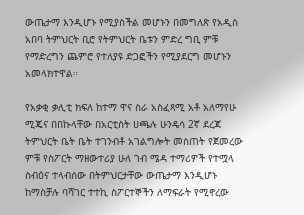ውጤታማ እንዲሆኑ የሚያስችል መሆኑን በመግለጽ የአዲስ አበባ ትምህርት ቢሮ የትምህርት ቤቱን ምድረ ግቢ ምቹ የማድረግን ጨምሮ የተለያዩ ድጋፎችን የሚያደርግ መሆኑን አመላክተዋል።

የአቃቂ ቃሊቲ ክፍለ ከተማ ዋና ስራ አስፈጻሚ አቶ አለማየሁ ሚጄና በበኩላቸው በአርቲስት ሀጫሉ ሁንዴሳ 2ኛ ደረጃ ትምህርት ቤት ቤት ተገንብቶ አገልግሎት መስጠት የጀመረው ምቹ የስፖርት ማዘውተሪያ ሁለ ገብ ሜዳ ተማሪዎች የተሟላ ስብዕና ተላብሰው በትምህርታቸው ውጤታማ እንዲሆኑ ከማስቻሉ ባሻገር ተተኪ ስፖርተኞችን ለማፍራት የሚኖረው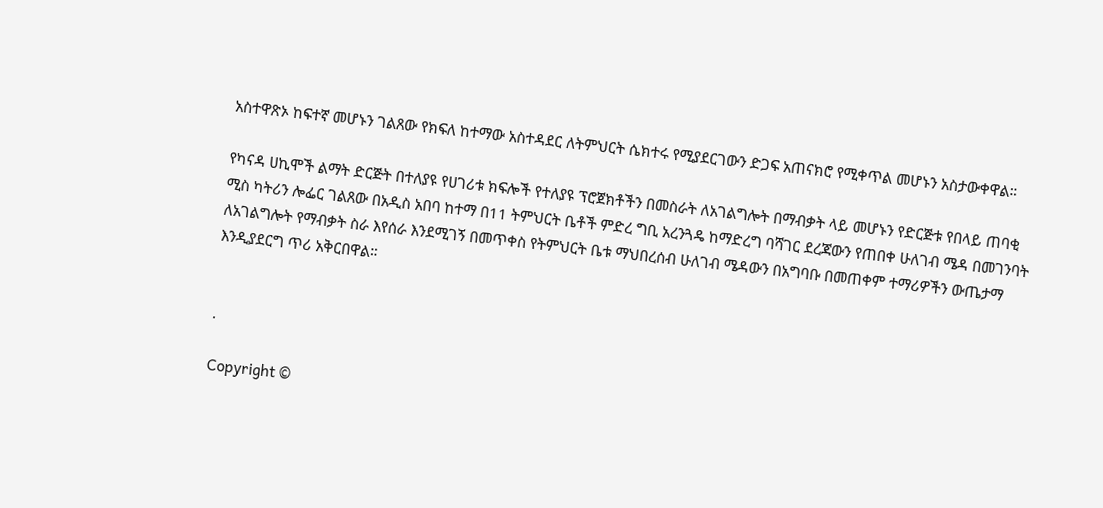አስተዋጽኦ ከፍተኛ መሆኑን ገልጸው የክፍለ ከተማው አስተዳደር ለትምህርት ሴክተሩ የሚያደርገውን ድጋፍ አጠናክሮ የሚቀጥል መሆኑን አስታውቀዋል።

የካናዳ ሀኪሞች ልማት ድርጅት በተለያዩ የሀገሪቱ ክፍሎች የተለያዩ ፕሮጀክቶችን በመስራት ለአገልግሎት በማብቃት ላይ መሆኑን የድርጅቱ የበላይ ጠባቂ ሚስ ካትሪን ሎፌር ገልጸው በአዲስ አበባ ከተማ በ11 ትምህርት ቤቶች ምድረ ግቢ አረንጓዴ ከማድረግ ባሻገር ደረጃውን የጠበቀ ሁለገብ ሜዳ በመገንባት ለአገልግሎት የማብቃት ስራ እየሰራ እንደሚገኝ በመጥቀስ የትምህርት ቤቱ ማህበረሰብ ሁለገብ ሜዳውን በአግባቡ በመጠቀም ተማሪዎችን ውጤታማ እንዲያደርግ ጥሪ አቅርበዋል።


.

Copyright ©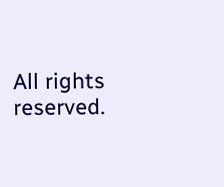All rights reserved.